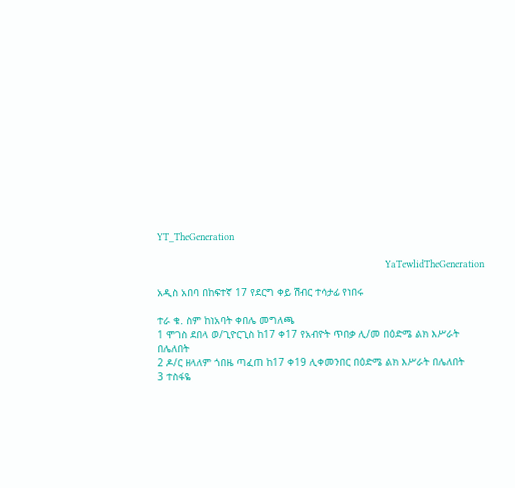YT_TheGeneration

                                                                            YaTewlidTheGeneration

አዲስ አበባ በከፍተኛ 17 የደርግ ቀይ ሽብር ተሳታፊ የነበሩ

ተራ ቁ. ስም ከነአባት ቀበሌ መግለጫ
1 ሞገስ ደበላ ወ/ጊዮርጊስ ከ17 ቀ17 የአብዮት ጥበቃ ሊ/መ በዕድሜ ልክ እሥራት በሌለበት
2 ዶ/ር ዘላለም ጎበዜ ጣፈጠ ከ17 ቀ19 ሊቀመንበር በዕድሜ ልክ እሥራት በሌለበት
3 ተስፋዬ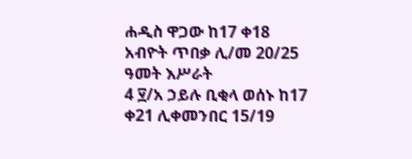ሐዲስ ዋጋው ከ17 ቀ18 አብዮት ጥበቃ ሊ/መ 20/25 ዓመት እሥራት
4 ፶/አ ኃይሉ ቢቂላ ወሰኑ ከ17 ቀ21 ሊቀመንበር 15/19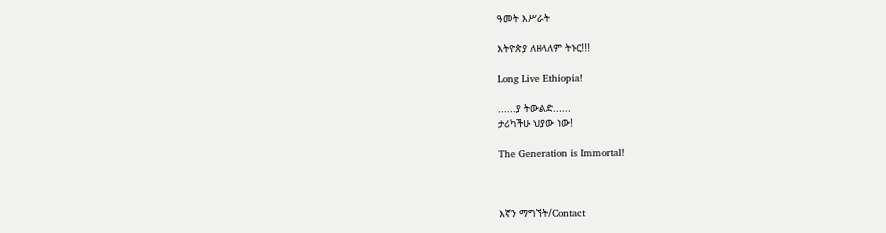ዓመት እሥራት

እትዮጵያ ለዘላለም ትኑር!!!

Long Live Ethiopia!

......ያ ትውልድ......
ታሪካችሁ ህያው ነው!

The Generation is Immortal!



እኛን ማግኘት/Contact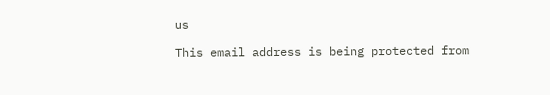us

This email address is being protected from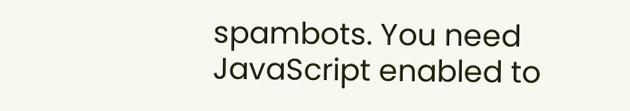spambots. You need JavaScript enabled to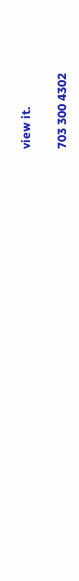view it.

703 300 4302